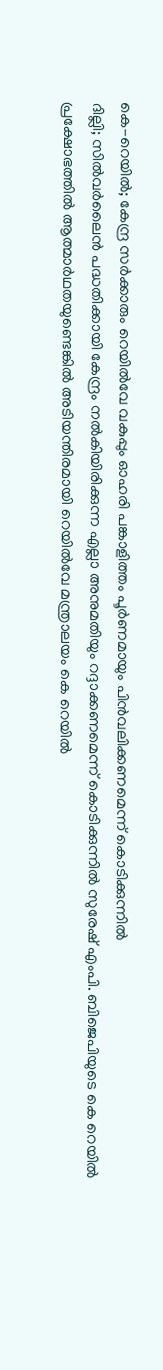കെ-റെയിൽ; കേന്ദ്ര സർക്കാരും റെയിൽവേ വകുപ്പും ഓഹരി പങ്കാളിത്തം പൂർണമായും പിൻവലിക്കണമെന്ന് കൊടിക്കുന്നിൽ
ദില്ലി; സിൽവർലൈൻ പദ്ധതിക്കായി കേന്ദ്രം നൽകിയിരിക്കുന്ന എല്ലാ അനുമതിയും റദ്ദാക്കണമെന്ന് കൊടിക്കുന്നിൽ സുരേഷ് എംപി. ബിജെപിയുടെ കെ റെയിൽ പ്രക്ഷോഭത്തിൽ ആത്മാർഥതയുണ്ടെങ്കിൽ അടിയന്തിരമായി റെയിൽവേ മന്ത്രാലയം കെ റെയിൽ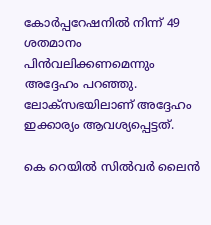കോർപ്പറേഷനിൽ നിന്ന് 49 ശതമാനം പിൻവലിക്കണമെന്നും അദ്ദേഹം പറഞ്ഞു. ലോക്സഭയിലാണ് അദ്ദേഹം ഇക്കാര്യം ആവശ്യപ്പെട്ടത്.

കെ റെയിൽ സിൽവർ ലൈൻ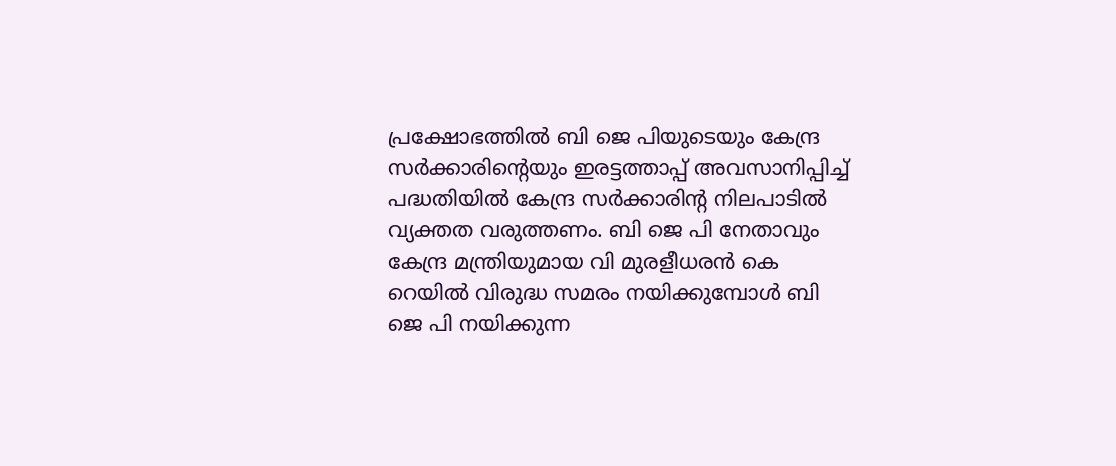പ്രക്ഷോഭത്തിൽ ബി ജെ പിയുടെയും കേന്ദ്ര സർക്കാരിന്റെയും ഇരട്ടത്താപ്പ് അവസാനിപ്പിച്ച് പദ്ധതിയിൽ കേന്ദ്ര സർക്കാരിന്റ നിലപാടിൽ വ്യക്തത വരുത്തണം. ബി ജെ പി നേതാവും കേന്ദ്ര മന്ത്രിയുമായ വി മുരളീധരൻ കെ റെയിൽ വിരുദ്ധ സമരം നയിക്കുമ്പോൾ ബി ജെ പി നയിക്കുന്ന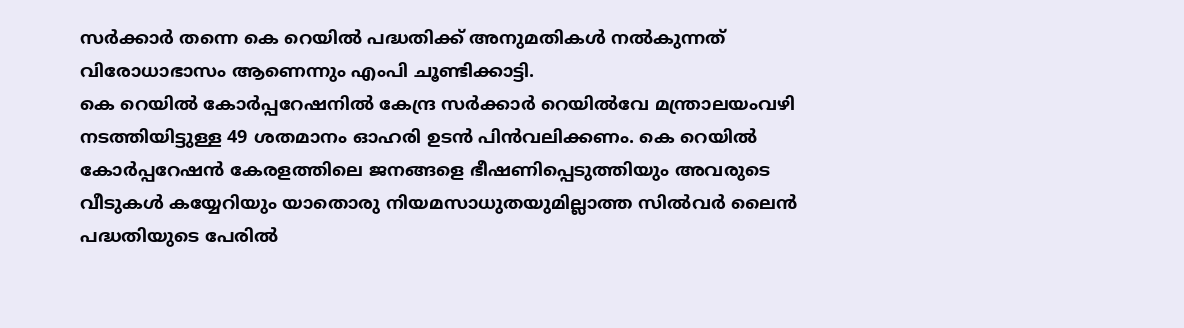സർക്കാർ തന്നെ കെ റെയിൽ പദ്ധതിക്ക് അനുമതികൾ നൽകുന്നത് വിരോധാഭാസം ആണെന്നും എംപി ചൂണ്ടിക്കാട്ടി.
കെ റെയിൽ കോർപ്പറേഷനിൽ കേന്ദ്ര സർക്കാർ റെയിൽവേ മന്ത്രാലയംവഴി നടത്തിയിട്ടുള്ള 49 ശതമാനം ഓഹരി ഉടൻ പിൻവലിക്കണം. കെ റെയിൽ കോർപ്പറേഷൻ കേരളത്തിലെ ജനങ്ങളെ ഭീഷണിപ്പെടുത്തിയും അവരുടെ വീടുകൾ കയ്യേറിയും യാതൊരു നിയമസാധുതയുമില്ലാത്ത സിൽവർ ലൈൻ പദ്ധതിയുടെ പേരിൽ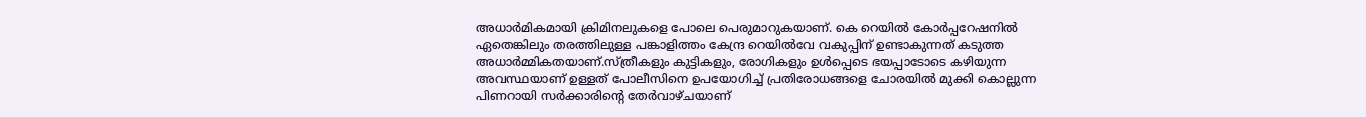അധാർമികമായി ക്രിമിനലുകളെ പോലെ പെരുമാറുകയാണ്. കെ റെയിൽ കോർപ്പറേഷനിൽ ഏതെങ്കിലും തരത്തിലുള്ള പങ്കാളിത്തം കേന്ദ്ര റെയിൽവേ വകുപ്പിന് ഉണ്ടാകുന്നത് കടുത്ത അധാർമ്മികതയാണ്.സ്ത്രീകളും കുട്ടികളും, രോഗികളും ഉൾപ്പെടെ ഭയപ്പാടോടെ കഴിയുന്ന അവസ്ഥയാണ് ഉള്ളത് പോലീസിനെ ഉപയോഗിച്ച് പ്രതിരോധങ്ങളെ ചോരയിൽ മുക്കി കൊല്ലുന്ന പിണറായി സർക്കാരിന്റെ തേർവാഴ്ചയാണ്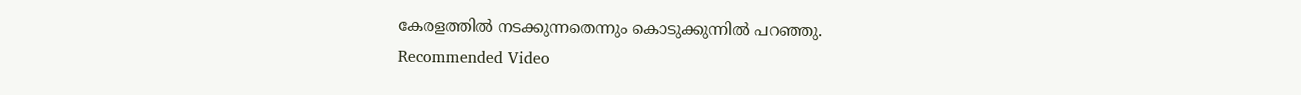കേരളത്തിൽ നടക്കുന്നതെന്നും കൊടുക്കുന്നിൽ പറഞ്ഞു.
Recommended Video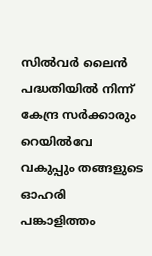സിൽവർ ലൈൻ പദ്ധതിയിൽ നിന്ന് കേന്ദ്ര സർക്കാരും റെയിൽവേ വകുപ്പും തങ്ങളുടെ ഓഹരി പങ്കാളിത്തം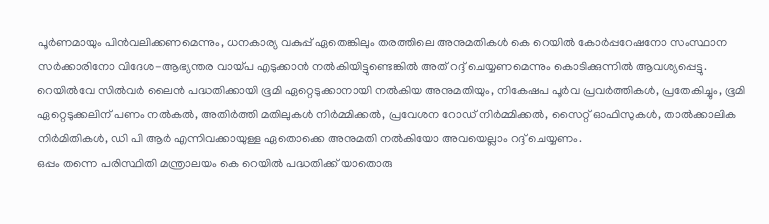പൂർണമായും പിൻവലിക്കണമെന്നും, ധനകാര്യ വകുപ്പ് ഏതെങ്കിലും തരത്തിലെ അനുമതികൾ കെ റെയിൽ കോർപ്പറേഷനോ സംസ്ഥാന സർക്കാരിനോ വിദേശ-ആഭ്യന്തര വായ്പ എടുക്കാൻ നൽകിയിട്ടുണ്ടെങ്കിൽ അത് റദ്ദ് ചെയ്യണമെന്നും കൊടിക്കുന്നിൽ ആവശ്യപ്പെട്ടു.
റെയിൽവേ സിൽവർ ലൈൻ പദ്ധതിക്കായി ഭൂമി ഏറ്റെടുക്കാനായി നൽകിയ അനുമതിയും, നികേഷപ പൂർവ പ്രവർത്തികൾ, പ്രതേകിച്ചും, ഭൂമി ഏറ്റെടുക്കലിന് പണം നൽകൽ, അതിർത്തി മതിലുകൾ നിർമ്മിക്കൽ, പ്രവേശന റോഡ് നിർമ്മിക്കൽ, സൈറ്റ് ഓഫിസുകൾ, താൽക്കാലിക നിർമിതികൾ, ഡി പി ആർ എന്നിവക്കായുള്ള ഏതൊക്കെ അനുമതി നൽകിയോ അവയെല്ലാം റദ്ദ് ചെയ്യണം.
ഒപ്പം തന്നെ പരിസ്ഥിതി മന്ത്രാലയം കെ റെയിൽ പദ്ധതിക്ക് യാതൊരു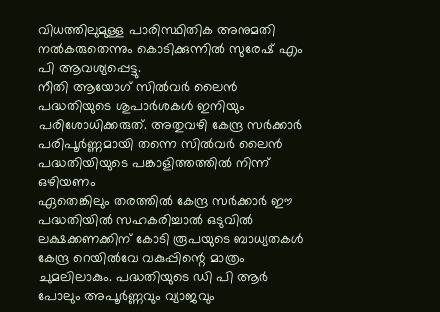വിധത്തിലുമുള്ള പാരിസ്ഥിതിക അനുമതി നൽകരുതെന്നും കൊടിക്കുന്നിൽ സുരേഷ് എം പി ആവശ്യപ്പെട്ടു.
നീതി ആയോഗ് സിൽവർ ലൈൻ പദ്ധതിയുടെ ശുപാർശകൾ ഇനിയും പരിശോധിക്കരുത്. അതുവഴി കേന്ദ്ര സർക്കാർ പരിപൂർണ്ണമായി തന്നെ സിൽവർ ലൈൻ പദ്ധതിയിയുടെ പങ്കാളിത്തത്തിൽ നിന്ന് ഒഴിയണം
ഏതെങ്കിലും തരത്തിൽ കേന്ദ്ര സർക്കാർ ഈ പദ്ധതിയിൽ സഹകരിച്ചാൽ ഒടുവിൽ ലക്ഷക്കണക്കിന് കോടി രൂപയുടെ ബാധ്യതകൾ കേന്ദ്ര റെയിൽവേ വകുപ്പിന്റെ മാത്രം ചുമലിലാകും. പദ്ധതിയുടെ ഡി പി ആർ പോലും അപൂർണ്ണവും വ്യാജവും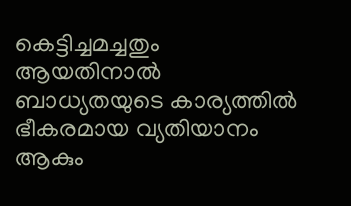കെട്ടിച്ചമച്ചതും ആയതിനാൽ ബാധ്യതയുടെ കാര്യത്തിൽ ഭീകരമായ വ്യതിയാനം ആകും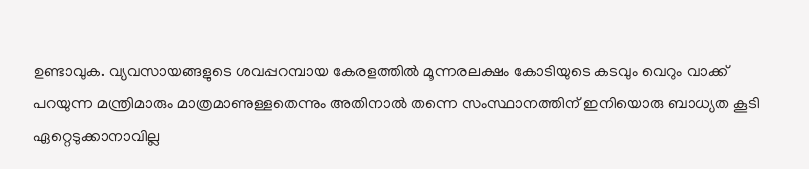ഉണ്ടാവുക. വ്യവസായങ്ങളുടെ ശവപ്പറമ്പായ കേരളത്തിൽ മൂന്നരലക്ഷം കോടിയുടെ കടവും വെറും വാക്ക് പറയുന്ന മന്ത്രിമാരും മാത്രമാണുള്ളതെന്നും അതിനാൽ തന്നെ സംസ്ഥാനത്തിന് ഇനിയൊരു ബാധ്യത കൂടി ഏറ്റെടുക്കാനാവില്ല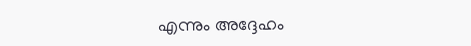എന്നും അദ്ദേഹം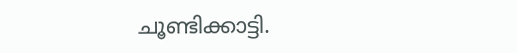ചൂണ്ടിക്കാട്ടി.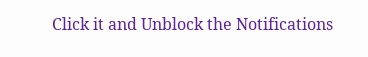Click it and Unblock the Notifications